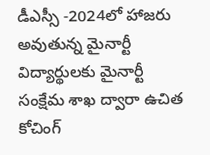డీఎస్సీ -2024లో హాజరు అవుతున్న మైనార్టీ విద్యార్థులకు మైనార్టీ సంక్షేమ శాఖ ద్వారా ఉచిత కోచింగ్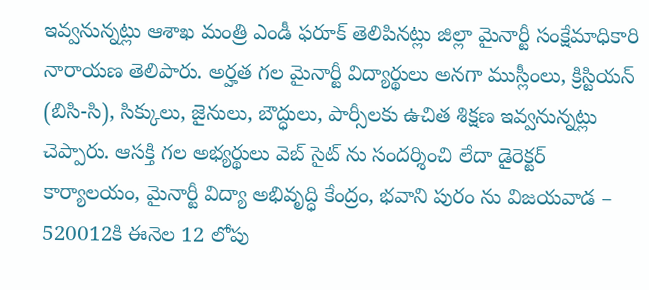ఇవ్వనున్నట్లు ఆశాఖ మంత్రి ఎండీ ఫరూక్ తెలిపినట్లు జిల్లా మైనార్టీ సంక్షేమాధికారి నారాయణ తెలిపారు. అర్హత గల మైనార్టీ విద్యార్థులు అనగా ముస్లీంలు, క్రిస్టియన్ (బిసి-సి), సిక్కులు, జైనులు, బౌద్ధులు, పార్సీలకు ఉచిత శిక్షణ ఇవ్వనున్నట్లు చెప్పారు. ఆసక్తి గల అభ్యర్థులు వెబ్ సైట్ ను సందర్శించి లేదా డైరెక్టర్ కార్యాలయం, మైనార్టీ విద్యా అభివృద్ధి కేంద్రం, భవాని పురం ను విజయవాడ – 520012కి ఈనెల 12 లోపు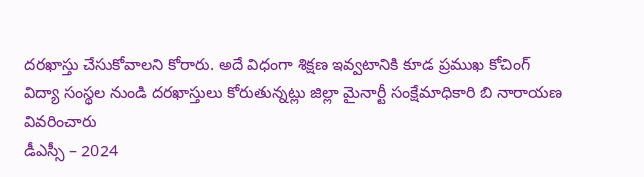దరఖాస్తు చేసుకోవాలని కోరారు. అదే విధంగా శిక్షణ ఇవ్వటానికి కూడ ప్రముఖ కోచింగ్ విద్యా సంస్థల నుండి దరఖాస్తులు కోరుతున్నట్లు జిల్లా మైనార్టీ సంక్షేమాధికారి బి నారాయణ వివరించారు
డీఎస్సీ – 2024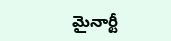మైనార్టీ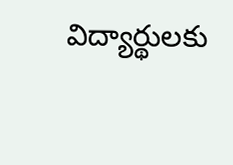విద్యార్థులకు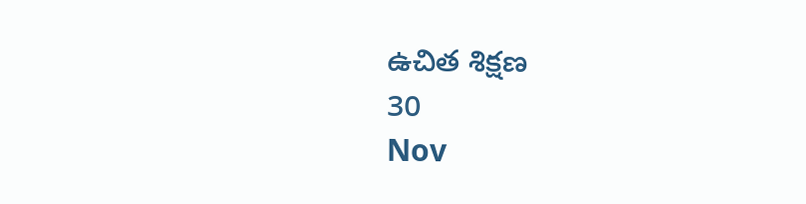ఉచిత శిక్షణ
30
Nov